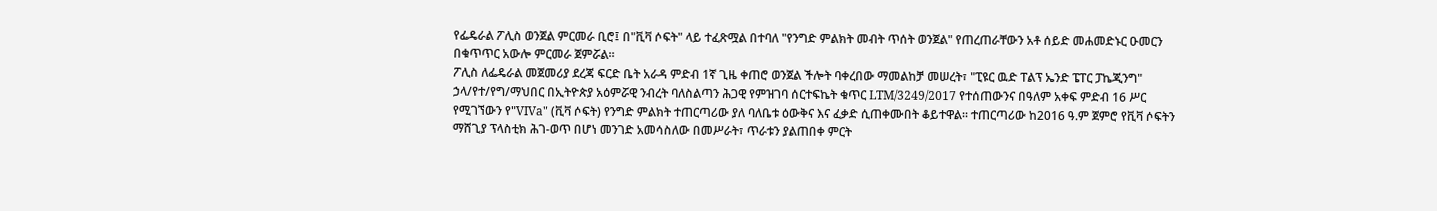የፌዴራል ፖሊስ ወንጀል ምርመራ ቢሮ፤ በ"ቪቫ ሶፍት" ላይ ተፈጽሟል በተባለ "የንግድ ምልክት መብት ጥሰት ወንጀል" የጠረጠራቸውን አቶ ሰይድ መሐመድኑር ዑመርን በቁጥጥር አውሎ ምርመራ ጀምሯል።
ፖሊስ ለፌዴራል መጀመሪያ ደረጃ ፍርድ ቤት አራዳ ምድብ 1ኛ ጊዜ ቀጠሮ ወንጀል ችሎት ባቀረበው ማመልከቻ መሠረት፣ "ፒዩር ዉድ ፐልፕ ኤንድ ፔፐር ፓኬጂንግ" ኃላ/የተ/የግ/ማህበር በኢትዮጵያ አዕምሯዊ ንብረት ባለስልጣን ሕጋዊ የምዝገባ ሰርተፍኬት ቁጥር LTM/3249/2017 የተሰጠውንና በዓለም አቀፍ ምድብ 16 ሥር የሚገኘውን የ"VIVa" (ቪቫ ሶፍት) የንግድ ምልክት ተጠርጣሪው ያለ ባለቤቱ ዕውቅና እና ፈቃድ ሲጠቀሙበት ቆይተዋል። ተጠርጣሪው ከ2016 ዓ.ም ጀምሮ የቪቫ ሶፍትን ማሸጊያ ፕላስቲክ ሕገ-ወጥ በሆነ መንገድ አመሳስለው በመሥራት፣ ጥራቱን ያልጠበቀ ምርት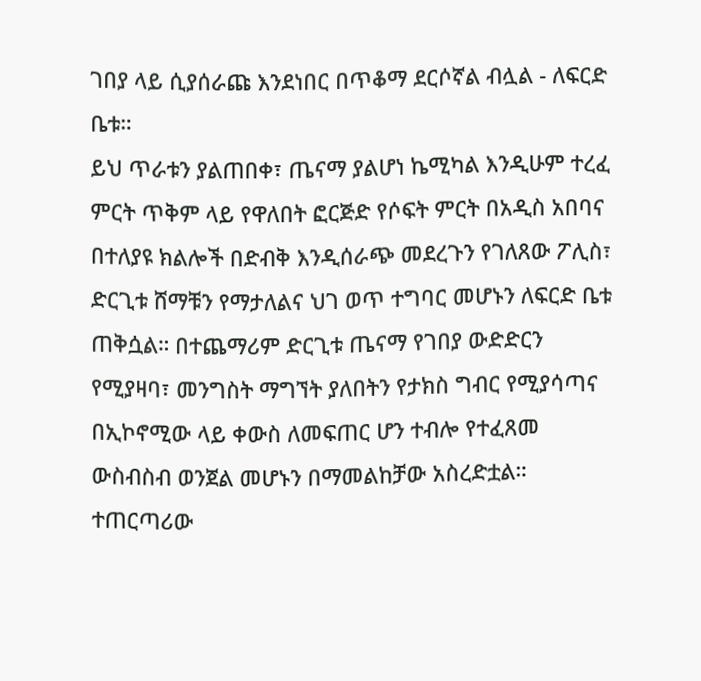ገበያ ላይ ሲያሰራጩ እንደነበር በጥቆማ ደርሶኛል ብሏል - ለፍርድ ቤቱ።
ይህ ጥራቱን ያልጠበቀ፣ ጤናማ ያልሆነ ኬሚካል እንዲሁም ተረፈ ምርት ጥቅም ላይ የዋለበት ፎርጅድ የሶፍት ምርት በአዲስ አበባና በተለያዩ ክልሎች በድብቅ እንዲሰራጭ መደረጉን የገለጸው ፖሊስ፣ ድርጊቱ ሸማቹን የማታለልና ህገ ወጥ ተግባር መሆኑን ለፍርድ ቤቱ ጠቅሷል። በተጨማሪም ድርጊቱ ጤናማ የገበያ ውድድርን የሚያዛባ፣ መንግስት ማግኘት ያለበትን የታክስ ግብር የሚያሳጣና በኢኮኖሚው ላይ ቀውስ ለመፍጠር ሆን ተብሎ የተፈጸመ ውስብስብ ወንጀል መሆኑን በማመልከቻው አስረድቷል።
ተጠርጣሪው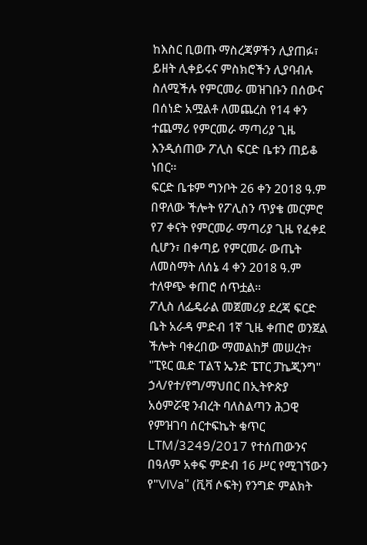ከእስር ቢወጡ ማስረጃዎችን ሊያጠፉ፣ ይዘት ሊቀይሩና ምስክሮችን ሊያባብሉ ስለሚችሉ የምርመራ መዝገቡን በሰውና በሰነድ አሟልቶ ለመጨረስ የ14 ቀን ተጨማሪ የምርመራ ማጣሪያ ጊዜ እንዲሰጠው ፖሊስ ፍርድ ቤቱን ጠይቆ ነበር።
ፍርድ ቤቱም ግንቦት 26 ቀን 2018 ዓ.ም በዋለው ችሎት የፖሊስን ጥያቄ መርምሮ የ7 ቀናት የምርመራ ማጣሪያ ጊዜ የፈቀደ ሲሆን፣ በቀጣይ የምርመራ ውጤት ለመስማት ለሰኔ 4 ቀን 2018 ዓ.ም ተለዋጭ ቀጠሮ ሰጥቷል።
ፖሊስ ለፌዴራል መጀመሪያ ደረጃ ፍርድ ቤት አራዳ ምድብ 1ኛ ጊዜ ቀጠሮ ወንጀል ችሎት ባቀረበው ማመልከቻ መሠረት፣ "ፒዩር ዉድ ፐልፕ ኤንድ ፔፐር ፓኬጂንግ" ኃላ/የተ/የግ/ማህበር በኢትዮጵያ አዕምሯዊ ንብረት ባለስልጣን ሕጋዊ የምዝገባ ሰርተፍኬት ቁጥር LTM/3249/2017 የተሰጠውንና በዓለም አቀፍ ምድብ 16 ሥር የሚገኘውን የ"VIVa" (ቪቫ ሶፍት) የንግድ ምልክት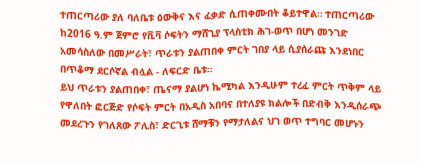ተጠርጣሪው ያለ ባለቤቱ ዕውቅና እና ፈቃድ ሲጠቀሙበት ቆይተዋል። ተጠርጣሪው ከ2016 ዓ.ም ጀምሮ የቪቫ ሶፍትን ማሸጊያ ፕላስቲክ ሕገ-ወጥ በሆነ መንገድ አመሳስለው በመሥራት፣ ጥራቱን ያልጠበቀ ምርት ገበያ ላይ ሲያሰራጩ እንደነበር በጥቆማ ደርሶኛል ብሏል - ለፍርድ ቤቱ።
ይህ ጥራቱን ያልጠበቀ፣ ጤናማ ያልሆነ ኬሚካል እንዲሁም ተረፈ ምርት ጥቅም ላይ የዋለበት ፎርጅድ የሶፍት ምርት በአዲስ አበባና በተለያዩ ክልሎች በድብቅ እንዲሰራጭ መደረጉን የገለጸው ፖሊስ፣ ድርጊቱ ሸማቹን የማታለልና ህገ ወጥ ተግባር መሆኑን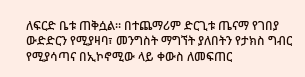ለፍርድ ቤቱ ጠቅሷል። በተጨማሪም ድርጊቱ ጤናማ የገበያ ውድድርን የሚያዛባ፣ መንግስት ማግኘት ያለበትን የታክስ ግብር የሚያሳጣና በኢኮኖሚው ላይ ቀውስ ለመፍጠር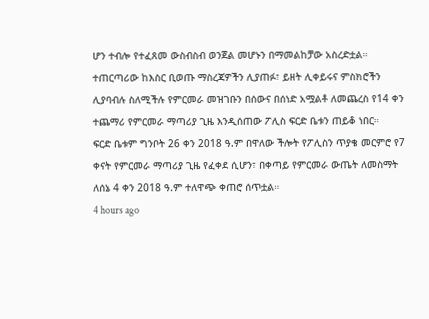ሆን ተብሎ የተፈጸመ ውስብስብ ወንጀል መሆኑን በማመልከቻው አስረድቷል።
ተጠርጣሪው ከእስር ቢወጡ ማስረጃዎችን ሊያጠፉ፣ ይዘት ሊቀይሩና ምስክሮችን ሊያባብሉ ስለሚችሉ የምርመራ መዝገቡን በሰውና በሰነድ አሟልቶ ለመጨረስ የ14 ቀን ተጨማሪ የምርመራ ማጣሪያ ጊዜ እንዲሰጠው ፖሊስ ፍርድ ቤቱን ጠይቆ ነበር።
ፍርድ ቤቱም ግንቦት 26 ቀን 2018 ዓ.ም በዋለው ችሎት የፖሊስን ጥያቄ መርምሮ የ7 ቀናት የምርመራ ማጣሪያ ጊዜ የፈቀደ ሲሆን፣ በቀጣይ የምርመራ ውጤት ለመስማት ለሰኔ 4 ቀን 2018 ዓ.ም ተለዋጭ ቀጠሮ ሰጥቷል።
4 hours ago